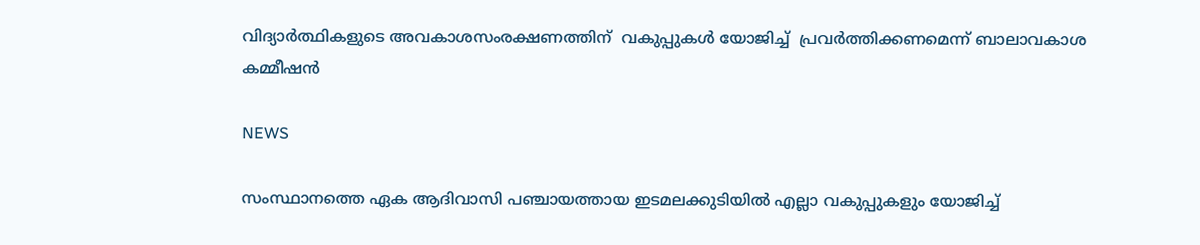വിദ്യാര്‍ത്ഥികളുടെ അവകാശസംരക്ഷണത്തിന്  വകുപ്പുകള്‍ യോജിച്ച്  പ്രവര്‍ത്തിക്കണമെന്ന് ബാലാവകാശ കമ്മീഷന്‍

NEWS

സംസ്ഥാനത്തെ ഏക ആദിവാസി പഞ്ചായത്തായ ഇടമലക്കുടിയില്‍ എല്ലാ വകുപ്പുകളും യോജിച്ച്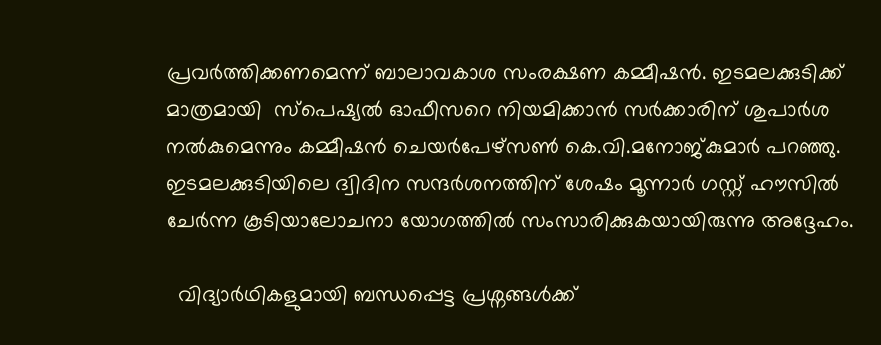പ്രവര്‍ത്തിക്കണമെന്ന് ബാലാവകാശ സംരക്ഷണ കമ്മീഷന്‍. ഇടമലക്കുടിക്ക്  മാത്രമായി  സ്പെഷ്യല്‍ ഓഫീസറെ നിയമിക്കാന്‍ സര്‍ക്കാരിന് ശുപാര്‍ശ നല്‍കുമെന്നും കമ്മീഷന്‍ ചെയര്‍പേഴ്സണ്‍ കെ.വി.മനോജ്കുമാര്‍ പറഞ്ഞു.  ഇടമലക്കുടിയിലെ ദ്വിദിന സന്ദര്‍ശനത്തിന് ശേഷം മൂന്നാര്‍ ഗസ്റ്റ് ഹൗസില്‍ ചേര്‍ന്ന കൂടിയാലോചനാ യോഗത്തില്‍ സംസാരിക്കുകയായിരുന്നു അദ്ദേഹം.

  വിദ്യാര്‍ഥികളുമായി ബന്ധപ്പെട്ട പ്രശ്നങ്ങള്‍ക്ക്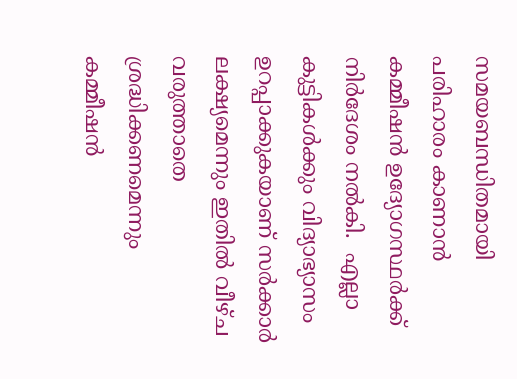സമയബന്ധിതമായി പരിഹാരം കാണാന്‍  കമ്മീഷന്‍ ഉദ്യോഗസ്ഥര്‍ക്ക് നിര്‍ദേശം നല്‍കി.  എല്ലാ കുട്ടികള്‍ക്കും വിദ്യാഭ്യാസം ഉറപ്പാക്കുകയാണ് സര്‍ക്കാര്‍ ലക്ഷ്യമെന്നും ഇതില്‍ വീഴ്ച വരുത്താതെ ശ്രദ്ധിക്കണമെന്നും കമ്മീഷന്‍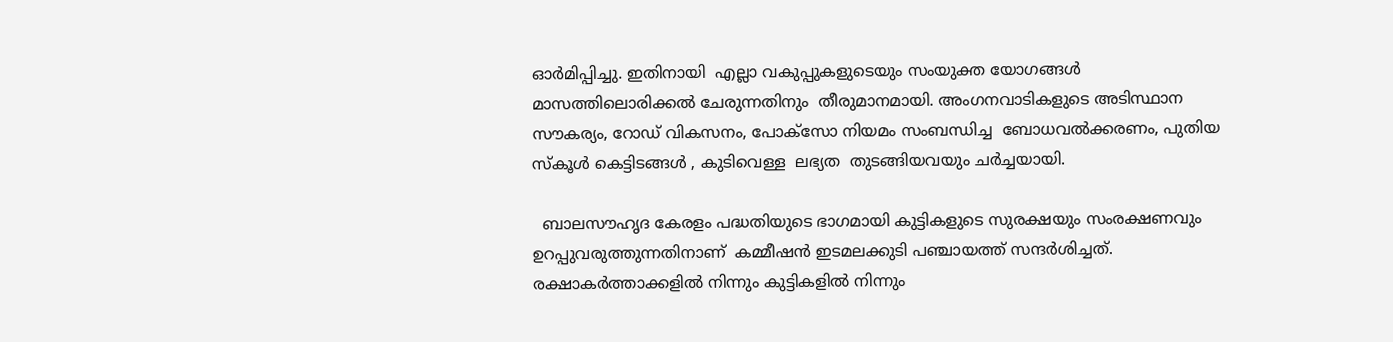ഓര്‍മിപ്പിച്ചു. ഇതിനായി  എല്ലാ വകുപ്പുകളുടെയും സംയുക്ത യോഗങ്ങള്‍ മാസത്തിലൊരിക്കല്‍ ചേരുന്നതിനും  തീരുമാനമായി. അംഗനവാടികളുടെ അടിസ്ഥാന സൗകര്യം, റോഡ് വികസനം, പോക്സോ നിയമം സംബന്ധിച്ച  ബോധവല്‍ക്കരണം, പുതിയ സ്‌കൂള്‍ കെട്ടിടങ്ങള്‍ , കുടിവെള്ള  ലഭ്യത  തുടങ്ങിയവയും ചര്‍ച്ചയായി.

  ബാലസൗഹൃദ കേരളം പദ്ധതിയുടെ ഭാഗമായി കുട്ടികളുടെ സുരക്ഷയും സംരക്ഷണവും ഉറപ്പുവരുത്തുന്നതിനാണ്  കമ്മീഷന്‍ ഇടമലക്കുടി പഞ്ചായത്ത് സന്ദര്‍ശിച്ചത്.  രക്ഷാകര്‍ത്താക്കളില്‍ നിന്നും കുട്ടികളില്‍ നിന്നും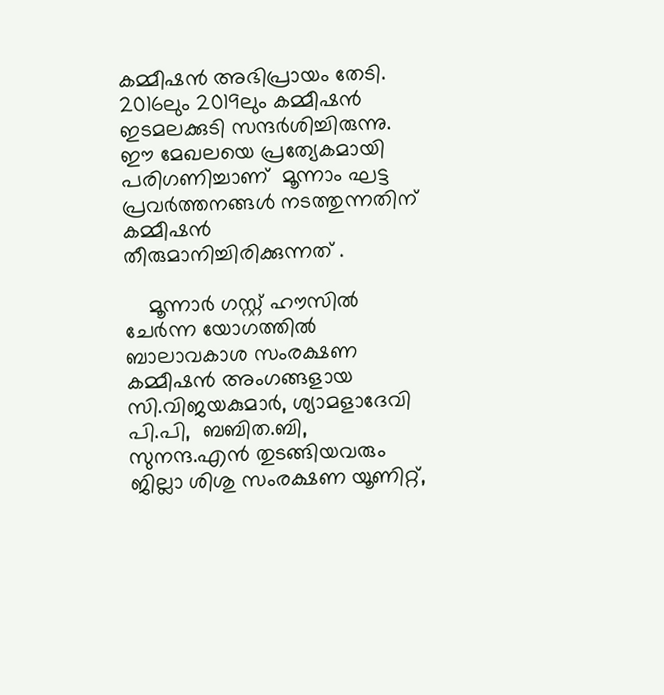കമ്മീഷന്‍ അഭിപ്രായം തേടി.  2016ലും 2019ലും കമ്മീഷന്‍ ഇടമലക്കുടി സന്ദര്‍ശിച്ചിരുന്നു. ഈ മേഖലയെ പ്രത്യേകമായി പരിഗണിച്ചാണ്  മൂന്നാം ഘട്ട പ്രവര്‍ത്തനങ്ങള്‍ നടത്തുന്നതിന് കമ്മീഷന്‍ തീരുമാനിച്ചിരിക്കുന്നത് .

    മൂന്നാര്‍ ഗസ്റ്റ് ഹൗസില്‍ ചേര്‍ന്ന യോഗത്തില്‍ ബാലാവകാശ സംരക്ഷണ കമ്മീഷന്‍ അംഗങ്ങളായ സി.വിജയകുമാര്‍, ശ്യാമളാദേവി പി.പി,  ബബിത.ബി, സുനന്ദ.എന്‍ തുടങ്ങിയവരും ജില്ലാ ശിശു സംരക്ഷണ യൂണിറ്റ്,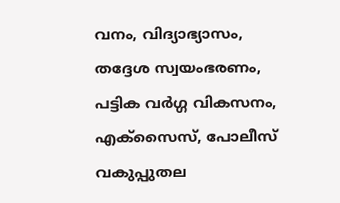വനം, വിദ്യാഭ്യാസം, തദ്ദേശ സ്വയംഭരണം, പട്ടിക വര്‍ഗ്ഗ വികസനം, എക്സൈസ്, പോലീസ് വകുപ്പുതല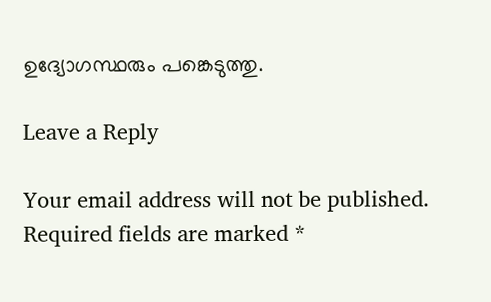ഉദ്യോഗസ്ഥരും പങ്കെടുത്തു.

Leave a Reply

Your email address will not be published. Required fields are marked *